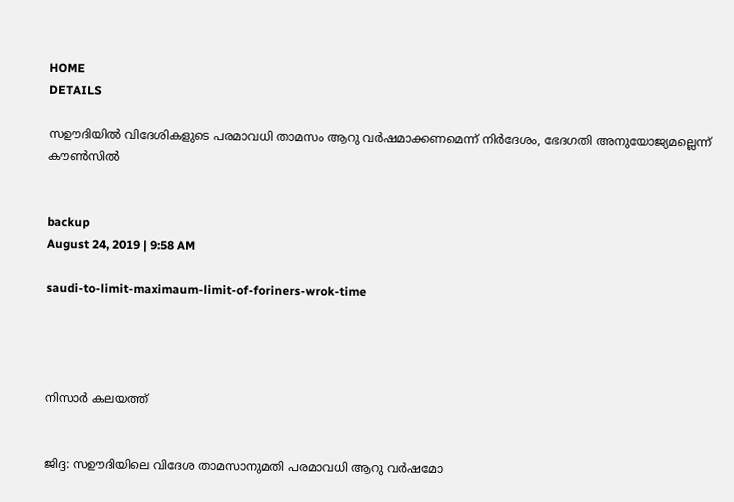HOME
DETAILS

സഊദിയില്‍ വിദേശികളുടെ പരമാവധി താമസം ആറു വര്‍ഷമാക്കണമെന്ന് നിര്‍ദേശം, ഭേദഗതി അനുയോജ്യമല്ലെന്ന് കൗണ്‍സില്‍


backup
August 24, 2019 | 9:58 AM

saudi-to-limit-maximaum-limit-of-foriners-wrok-time




നിസാര്‍ കലയത്ത്


ജിദ്ദ: സഊദിയിലെ വിദേശ താമസാനുമതി പരമാവധി ആറു വര്‍ഷമോ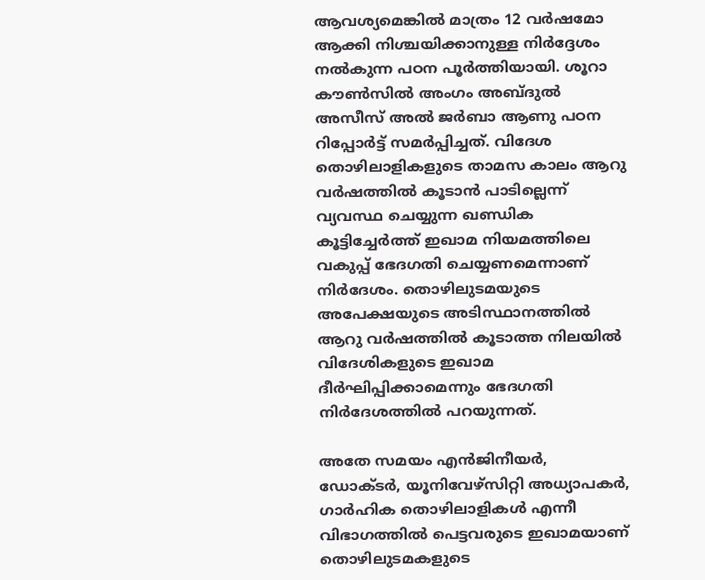ആവശ്യമെങ്കില്‍ മാത്രം 12 വര്‍ഷമോ ആക്കി നിശ്ചയിക്കാനുള്ള നിര്‍ദ്ദേശം നല്‍കുന്ന പഠന പൂര്‍ത്തിയായി. ശൂറാ കൗണ്‍സില്‍ അംഗം അബ്ദുല്‍ അസീസ് അല്‍ ജര്‍ബാ ആണു പഠന റിപ്പോര്‍ട്ട് സമര്‍പ്പിച്ചത്. വിദേശ തൊഴിലാളികളുടെ താമസ കാലം ആറു വര്‍ഷത്തില്‍ കൂടാന്‍ പാടില്ലെന്ന് വ്യവസ്ഥ ചെയ്യുന്ന ഖണ്ഡിക കൂട്ടിച്ചേര്‍ത്ത് ഇഖാമ നിയമത്തിലെ വകുപ്പ് ഭേദഗതി ചെയ്യണമെന്നാണ് നിര്‍ദേശം. തൊഴിലുടമയുടെ അപേക്ഷയുടെ അടിസ്ഥാനത്തില്‍ ആറു വര്‍ഷത്തില്‍ കൂടാത്ത നിലയില്‍ വിദേശികളുടെ ഇഖാമ ദീര്‍ഘിപ്പിക്കാമെന്നും ഭേദഗതി നിര്‍ദേശത്തില്‍ പറയുന്നത്.

അതേ സമയം എന്‍ജിനീയര്‍, ഡോക്ടര്‍, യൂനിവേഴ്‌സിറ്റി അധ്യാപകര്‍, ഗാര്‍ഹിക തൊഴിലാളികള്‍ എന്നീ വിഭാഗത്തില്‍ പെട്ടവരുടെ ഇഖാമയാണ് തൊഴിലുടമകളുടെ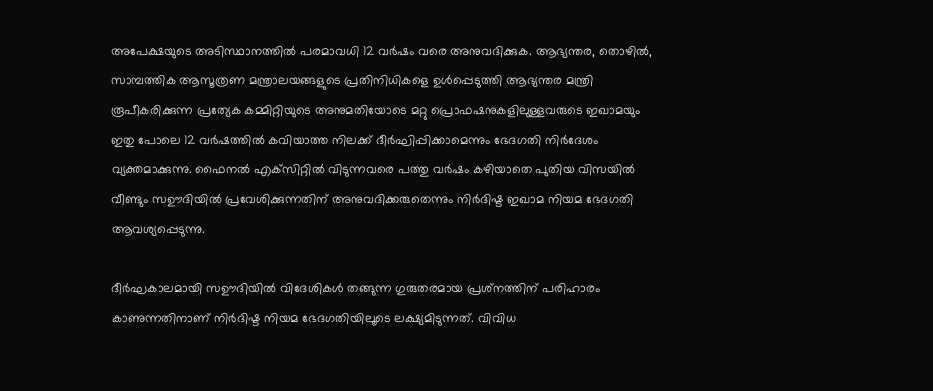അപേക്ഷയുടെ അടിസ്ഥാനത്തില്‍ പരമാവധി 12 വര്‍ഷം വരെ അനുവദിക്കുക. ആഭ്യന്തര, തൊഴില്‍, സാമ്പത്തിക ആസൂത്രണ മന്ത്രാലയങ്ങളുടെ പ്രതിനിധികളെ ഉള്‍പ്പെടുത്തി ആഭ്യന്തര മന്ത്രി രൂപീകരിക്കുന്ന പ്രത്യേക കമ്മിറ്റിയുടെ അനുമതിയോടെ മറ്റു പ്രൊഫഷനുകളിലുള്ളവരുടെ ഇഖാമയും ഇതു പോലെ 12 വര്‍ഷത്തില്‍ കവിയാത്ത നിലക്ക് ദീര്‍ഘിപ്പിക്കാമെന്നും ഭേദഗതി നിര്‍ദേശം വ്യക്തമാക്കുന്നു. ഫൈനല്‍ എക്‌സിറ്റില്‍ വിടുന്നവരെ പത്തു വര്‍ഷം കഴിയാതെ പുതിയ വിസയില്‍ വീണ്ടും സഊദിയില്‍ പ്രവേശിക്കുന്നതിന് അനുവദിക്കരുതെന്നും നിര്‍ദിഷ്ട ഇഖാമ നിയമ ഭേദഗതി ആവശ്യപ്പെടുന്നു.

ദീര്‍ഘകാലമായി സഊദിയില്‍ വിദേശികള്‍ തങ്ങുന്ന ഗുരുതരമായ പ്രശ്‌നത്തിന് പരിഹാരം കാണുന്നതിനാണ് നിര്‍ദിഷ്ട നിയമ ഭേദഗതിയിലൂടെ ലക്ഷ്യമിടുന്നത്. വിവിധ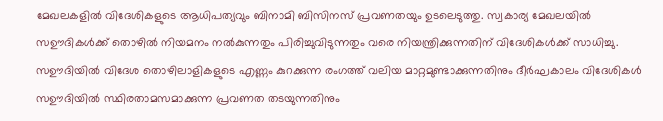മേഖലകളില്‍ വിദേശികളുടെ ആധിപത്യവും ബിനാമി ബിസിനസ് പ്രവണതയും ഉടലെടുത്തു. സ്വകാര്യ മേഖലയില്‍ സഊദികള്‍ക്ക് തൊഴില്‍ നിയമനം നല്‍കുന്നതും പിരിച്ചുവിടുന്നതും വരെ നിയന്ത്രിക്കുന്നതിന് വിദേശികള്‍ക്ക് സാധിച്ചു. സഊദിയില്‍ വിദേശ തൊഴിലാളികളുടെ എണ്ണം കുറക്കുന്ന രംഗത്ത് വലിയ മാറ്റമുണ്ടാക്കുന്നതിനും ദീര്‍ഘകാലം വിദേശികള്‍ സഊദിയില്‍ സ്ഥിരതാമസമാക്കുന്ന പ്രവണത തടയുന്നതിനും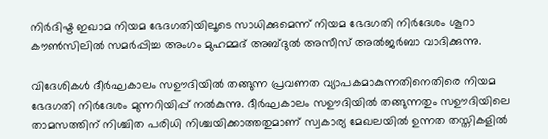നിര്‍ദിഷ്ട ഇഖാമ നിയമ ഭേദഗതിയിലൂടെ സാധിക്കുമെന്ന് നിയമ ഭേദഗതി നിര്‍ദേശം ശൂറാ കൗണ്‍സിലില്‍ സമര്‍പ്പിച്ച അംഗം മുഹമ്മദ് അബ്ദുല്‍ അസീസ് അല്‍ജര്‍ബാ വാദിക്കുന്നു.

വിദേശികള്‍ ദീര്‍ഘകാലം സഊദിയില്‍ തങ്ങുന്ന പ്രവണത വ്യാപകമാകുന്നതിനെതിരെ നിയമ ഭേദഗതി നിര്‍ദേശം മുന്നറിയിപ്പ് നല്‍കുന്നു. ദീര്‍ഘകാലം സഊദിയില്‍ തങ്ങുന്നതും സഊദിയിലെ താമസത്തിന് നിശ്ചിത പരിധി നിശ്ചയിക്കാത്തതുമാണ് സ്വകാര്യ മേഖലയില്‍ ഉന്നത തസ്തികളില്‍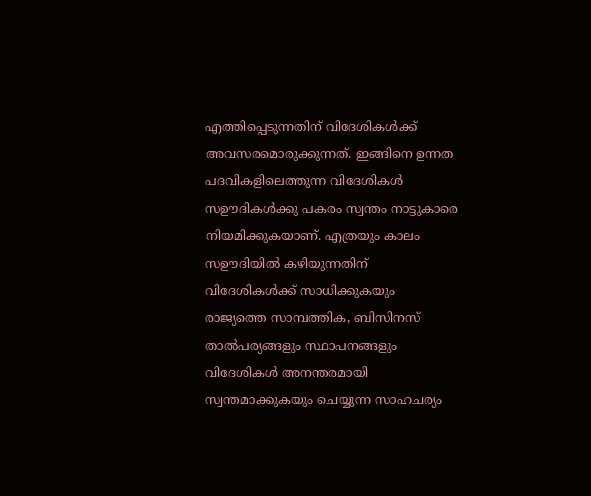എത്തിപ്പെടുന്നതിന് വിദേശികള്‍ക്ക് അവസരമൊരുക്കുന്നത്. ഇങ്ങിനെ ഉന്നത പദവികളിലെത്തുന്ന വിദേശികള്‍ സഊദികള്‍ക്കു പകരം സ്വന്തം നാട്ടുകാരെ നിയമിക്കുകയാണ്. എത്രയും കാലം സഊദിയില്‍ കഴിയുന്നതിന് വിദേശികള്‍ക്ക് സാധിക്കുകയും രാജ്യത്തെ സാമ്പത്തിക, ബിസിനസ് താല്‍പര്യങ്ങളും സ്ഥാപനങ്ങളും വിദേശികള്‍ അനന്തരമായി സ്വന്തമാക്കുകയും ചെയ്യുന്ന സാഹചര്യം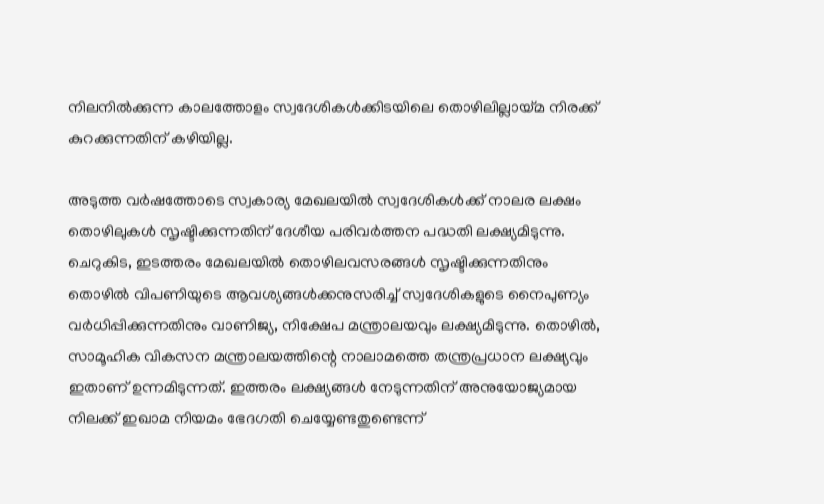നിലനില്‍ക്കുന്ന കാലത്തോളം സ്വദേശികള്‍ക്കിടയിലെ തൊഴിലില്ലായ്മ നിരക്ക് കുറക്കുന്നതിന് കഴിയില്ല.

അടുത്ത വര്‍ഷത്തോടെ സ്വകാര്യ മേഖലയില്‍ സ്വദേശികള്‍ക്ക് നാലര ലക്ഷം തൊഴിലുകള്‍ സൃഷ്ടിക്കുന്നതിന് ദേശീയ പരിവര്‍ത്തന പദ്ധതി ലക്ഷ്യമിടുന്നു. ചെറുകിട, ഇടത്തരം മേഖലയില്‍ തൊഴിലവസരങ്ങള്‍ സൃഷ്ടിക്കുന്നതിനും തൊഴില്‍ വിപണിയുടെ ആവശ്യങ്ങള്‍ക്കനുസരിച്ച് സ്വദേശികളുടെ നൈപുണ്യം വര്‍ധിപ്പിക്കുന്നതിനും വാണിജ്യ, നിക്ഷേപ മന്ത്രാലയവും ലക്ഷ്യമിടുന്നു. തൊഴില്‍, സാമൂഹിക വികസന മന്ത്രാലയത്തിന്റെ നാലാമത്തെ തന്ത്രപ്രധാന ലക്ഷ്യവും ഇതാണ് ഉന്നമിടുന്നത്. ഇത്തരം ലക്ഷ്യങ്ങള്‍ നേടുന്നതിന് അനുയോജ്യമായ നിലക്ക് ഇഖാമ നിയമം ഭേദഗതി ചെയ്യേണ്ടതുണ്ടെന്ന്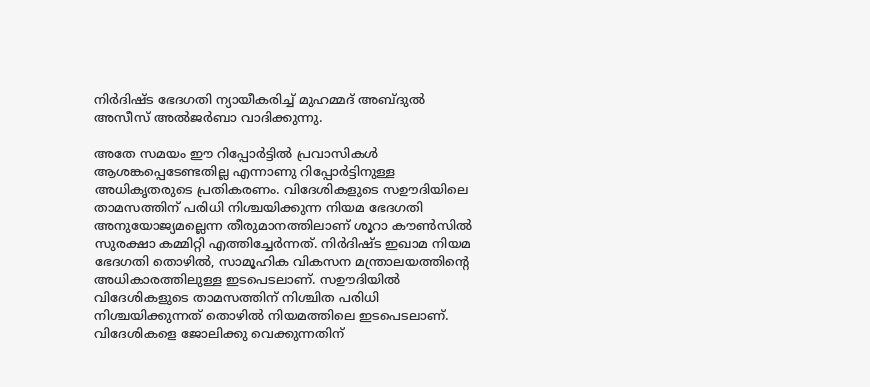നിര്‍ദിഷ്ട ഭേദഗതി ന്യായീകരിച്ച് മുഹമ്മദ് അബ്ദുല്‍ അസീസ് അല്‍ജര്‍ബാ വാദിക്കുന്നു.

അതേ സമയം ഈ റിപ്പോര്‍ട്ടില്‍ പ്രവാസികള്‍ ആശങ്കപ്പെടേണ്ടതില്ല എന്നാണു റിപ്പോര്‍ട്ടിനുള്ള അധികൃതരുടെ പ്രതികരണം. വിദേശികളുടെ സഊദിയിലെ താമസത്തിന് പരിധി നിശ്ചയിക്കുന്ന നിയമ ഭേദഗതി അനുയോജ്യമല്ലെന്ന തീരുമാനത്തിലാണ് ശൂറാ കൗണ്‍സില്‍ സുരക്ഷാ കമ്മിറ്റി എത്തിച്ചേര്‍ന്നത്. നിര്‍ദിഷ്ട ഇഖാമ നിയമ ഭേദഗതി തൊഴില്‍, സാമൂഹിക വികസന മന്ത്രാലയത്തിന്റെ അധികാരത്തിലുള്ള ഇടപെടലാണ്. സഊദിയില്‍ വിദേശികളുടെ താമസത്തിന് നിശ്ചിത പരിധി നിശ്ചയിക്കുന്നത് തൊഴില്‍ നിയമത്തിലെ ഇടപെടലാണ്. വിദേശികളെ ജോലിക്കു വെക്കുന്നതിന്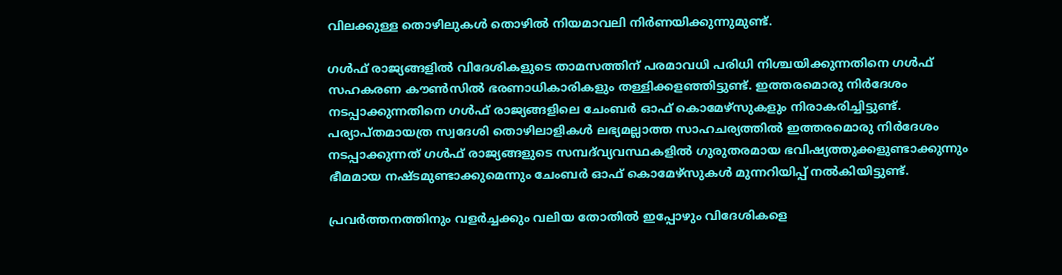വിലക്കുള്ള തൊഴിലുകള്‍ തൊഴില്‍ നിയമാവലി നിര്‍ണയിക്കുന്നുമുണ്ട്.

ഗള്‍ഫ് രാജ്യങ്ങളില്‍ വിദേശികളുടെ താമസത്തിന് പരമാവധി പരിധി നിശ്ചയിക്കുന്നതിനെ ഗള്‍ഫ് സഹകരണ കൗണ്‍സില്‍ ഭരണാധികാരികളും തള്ളിക്കളഞ്ഞിട്ടുണ്ട്. ഇത്തരമൊരു നിര്‍ദേശം നടപ്പാക്കുന്നതിനെ ഗള്‍ഫ് രാജ്യങ്ങളിലെ ചേംബര്‍ ഓഫ് കൊമേഴ്‌സുകളും നിരാകരിച്ചിട്ടുണ്ട്. പര്യാപ്തമായത്ര സ്വദേശി തൊഴിലാളികള്‍ ലഭ്യമല്ലാത്ത സാഹചര്യത്തില്‍ ഇത്തരമൊരു നിര്‍ദേശം നടപ്പാക്കുന്നത് ഗള്‍ഫ് രാജ്യങ്ങളുടെ സമ്പദ്‌വ്യവസ്ഥകളില്‍ ഗുരുതരമായ ഭവിഷ്യത്തുക്കളുണ്ടാക്കുന്നും ഭീമമായ നഷ്ടമുണ്ടാക്കുമെന്നും ചേംബര്‍ ഓഫ് കൊമേഴ്‌സുകള്‍ മുന്നറിയിപ്പ് നല്‍കിയിട്ടുണ്ട്.

പ്രവര്‍ത്തനത്തിനും വളര്‍ച്ചക്കും വലിയ തോതില്‍ ഇപ്പോഴും വിദേശികളെ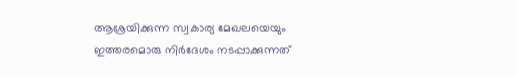ആശ്രയിക്കുന്ന സ്വകാര്യ മേഖലയെയും ഇത്തരമൊരു നിര്‍ദേശം നടപ്പാക്കുന്നത്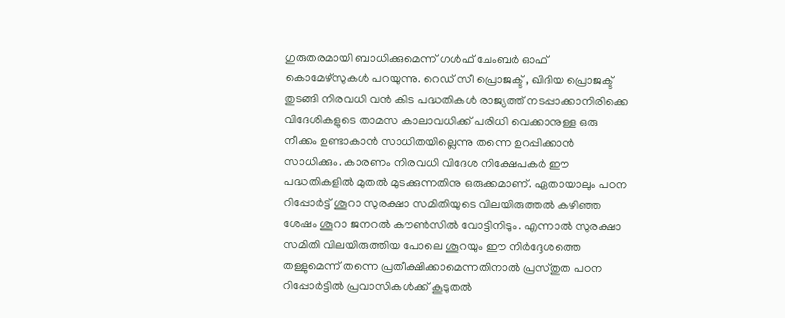ഗുരുതരമായി ബാധിക്കുമെന്ന് ഗള്‍ഫ് ചേംബര്‍ ഓഫ് കൊമേഴ്‌സുകള്‍ പറയുന്നു. റെഡ് സീ പ്രൊജക്ട് , ഖിദിയ പ്രൊജക്ട് തുടങ്ങി നിരവധി വന്‍ കിട പദ്ധതികള്‍ രാജ്യത്ത് നടപ്പാക്കാനിരിക്കെ വിദേശികളുടെ താമസ കാലാവധിക്ക് പരിധി വെക്കാനുള്ള ഒരു നീക്കം ഉണ്ടാകാന്‍ സാധിതയില്ലെന്നു തന്നെ ഉറപ്പിക്കാന്‍ സാധിക്കും. കാരണം നിരവധി വിദേശ നിക്ഷേപകര്‍ ഈ പദ്ധതികളില്‍ മുതല്‍ മുടക്കുന്നതിനു ഒരുക്കമാണ്. ഏതായാലും പഠന റിപ്പോര്‍ട്ട് ശൂറാ സുരക്ഷാ സമിതിയുടെ വിലയിരുത്തല്‍ കഴിഞ്ഞ ശേഷം ശൂറാ ജനറല്‍ കൗണ്‍സില്‍ വോട്ടിനിടും. എന്നാല്‍ സുരക്ഷാ സമിതി വിലയിരുത്തിയ പോലെ ശൂറയും ഈ നിര്‍ദ്ദേശത്തെ തള്ളുമെന്ന് തന്നെ പ്രതീക്ഷിക്കാമെന്നതിനാല്‍ പ്രസ്തുത പഠന റിപ്പോര്‍ട്ടില്‍ പ്രവാസികള്‍ക്ക് കൂടുതല്‍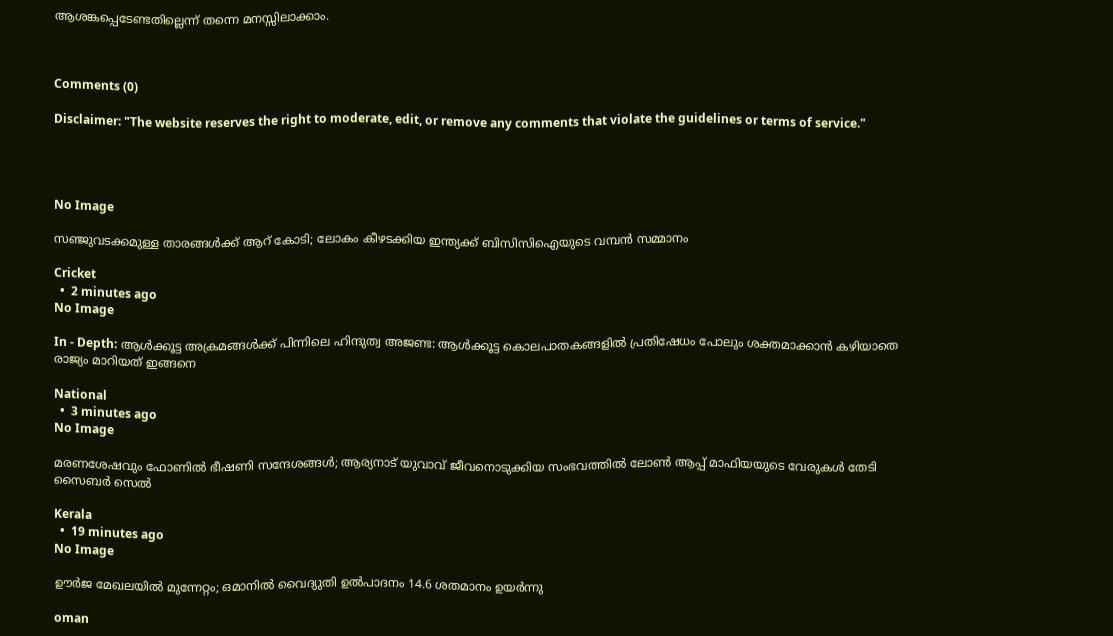ആശങ്കപ്പെടേണ്ടതില്ലെന്ന് തന്നെ മനസ്സിലാക്കാം.



Comments (0)

Disclaimer: "The website reserves the right to moderate, edit, or remove any comments that violate the guidelines or terms of service."




No Image

സഞ്ജുവടക്കമുള്ള താരങ്ങൾക്ക് ആറ് കോടി; ലോകം കീഴടക്കിയ ഇന്ത്യക്ക് ബിസിസിഐയുടെ വമ്പൻ സമ്മാനം

Cricket
  •  2 minutes ago
No Image

In - Depth: ആൾക്കൂട്ട അക്രമങ്ങൾക്ക് പിന്നിലെ ഹിന്ദുത്വ അജണ്ട: ആൾക്കൂട്ട കൊലപാതകങ്ങളിൽ പ്രതിഷേധം പോലും ശക്തമാക്കാൻ കഴിയാതെ രാജ്യം മാറിയത് ഇങ്ങനെ

National
  •  3 minutes ago
No Image

മരണശേഷവും ഫോണിൽ ഭീഷണി സന്ദേശങ്ങൾ; ആര്യനാട് യുവാവ് ജീവനൊടുക്കിയ സംഭവത്തിൽ ലോൺ ആപ്പ് മാഫിയയുടെ വേരുകൾ തേടി സൈബർ സെൽ

Kerala
  •  19 minutes ago
No Image

ഊര്‍ജ മേഖലയില്‍ മുന്നേറ്റം; ഒമാനില്‍ വൈദ്യുതി ഉല്‍പാദനം 14.6 ശതമാനം ഉയര്‍ന്നു

oman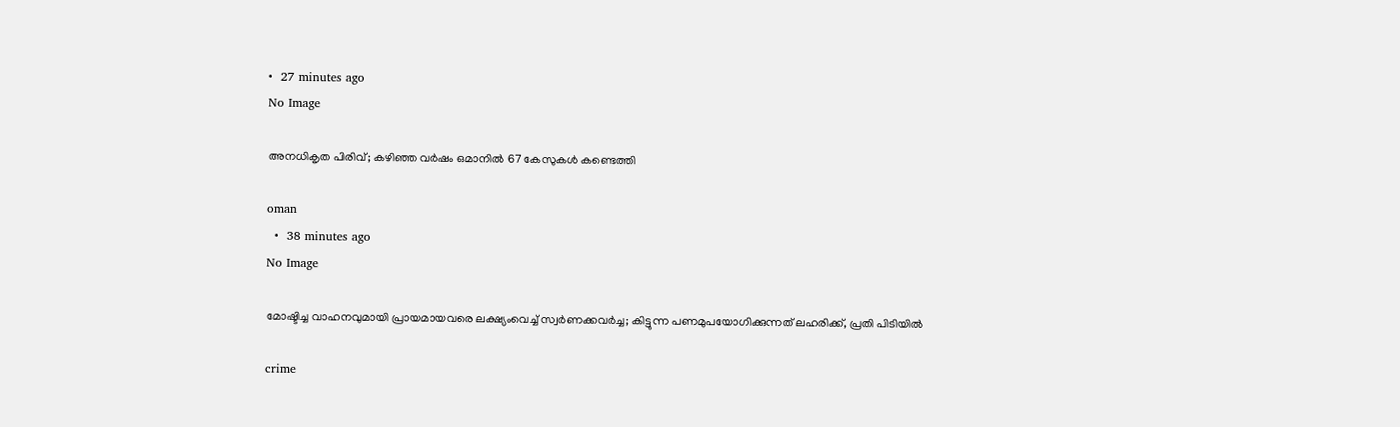•  27 minutes ago
No Image

അനധികൃത പിരിവ്; കഴിഞ്ഞ വര്‍ഷം ഒമാനില്‍ 67 കേസുകള്‍ കണ്ടെത്തി

oman
  •  38 minutes ago
No Image

മോഷ്ടിച്ച വാഹനവുമായി പ്രായമായവരെ ലക്ഷ്യംവെച്ച് സ്വർണക്കവർച്ച; കിട്ടുന്ന പണമുപയോഗിക്കുന്നത് ലഹരിക്ക്, പ്രതി പിടിയിൽ

crime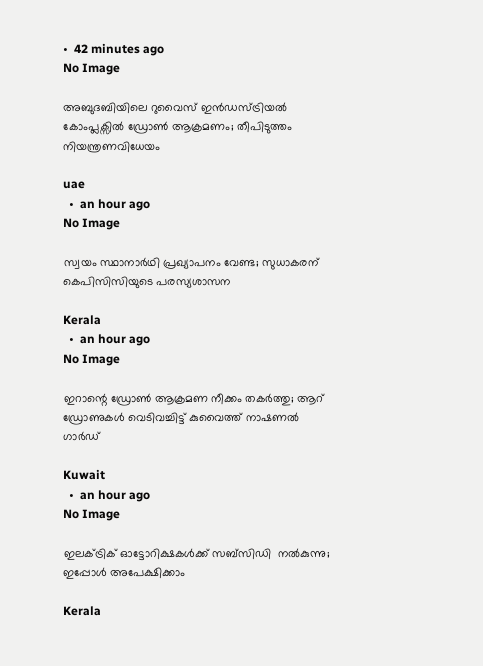•  42 minutes ago
No Image

അബുദബിയിലെ റുവൈസ് ഇൻഡസ്ട്രിയൽ കോംപ്ലക്സിൽ ഡ്രോൺ ആക്രമണം; തീപിടുത്തം നിയന്ത്രണവിധേയം

uae
  •  an hour ago
No Image

സ്വയം സ്ഥാനാർഥി പ്രഖ്യാപനം വേണ്ട; സുധാകരന് കെപിസിസിയുടെ പരസ്യശാസന

Kerala
  •  an hour ago
No Image

ഇറാന്റെ ഡ്രോൺ ആക്രമണ നീക്കം തകർത്തു; ആറ് ഡ്രോണുകൾ വെടിവച്ചിട്ട് കുവൈത്ത് നാഷണൽ ഗാർഡ്

Kuwait
  •  an hour ago
No Image

ഇലക്ട്രിക് ഓട്ടോറിക്ഷകള്‍ക്ക് സബ്‌സിഡി  നല്‍കുന്നു; ഇപ്പോള്‍ അപേക്ഷിക്കാം

Kerala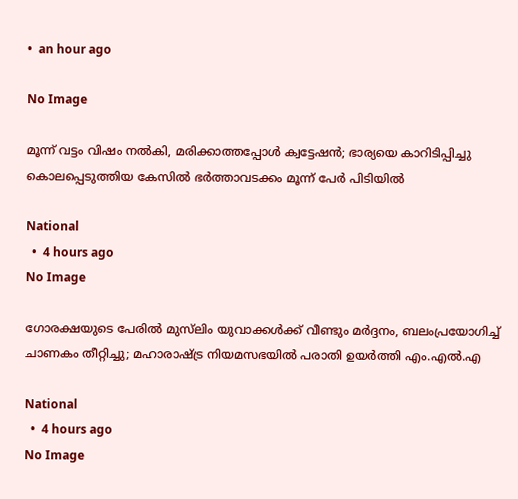•  an hour ago

No Image

മൂന്ന് വട്ടം വിഷം നൽകി, മരിക്കാത്തപ്പോൾ ക്വട്ടേഷൻ; ഭാര്യയെ കാറിടിപ്പിച്ചു കൊലപ്പെടുത്തിയ കേസിൽ ഭർത്താവടക്കം മൂന്ന് പേർ പിടിയിൽ

National
  •  4 hours ago
No Image

ഗോരക്ഷയുടെ പേരില്‍ മുസ്‌ലിം യുവാക്കള്‍ക്ക് വീണ്ടും മര്‍ദ്ദനം, ബലംപ്രയോഗിച്ച് ചാണകം തീറ്റിച്ചു; മഹാരാഷ്ട്ര നിയമസഭയില്‍ പരാതി ഉയര്‍ത്തി എം.എല്‍.എ

National
  •  4 hours ago
No Image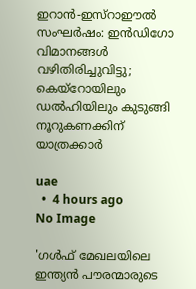ഇറാൻ-ഇസ്റാഈൽ സംഘർഷം: ഇൻഡിഗോ വിമാനങ്ങൾ വഴിതിരിച്ചുവിട്ടു; കെയ്‌റോയിലും ഡൽഹിയിലും കുടുങ്ങി നൂറുകണക്കിന് യാത്രക്കാർ

uae
  •  4 hours ago
No Image

'ഗള്‍ഫ് മേഖലയിലെ ഇന്ത്യന്‍ പൗരന്മാരുടെ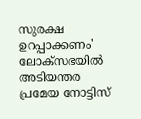സുരക്ഷ ഉറപ്പാക്കണം' ലോക്‌സഭയില്‍ അടിയന്തര പ്രമേയ നോട്ടിസ്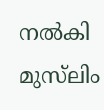നല്‍കി മുസ്‌ലിം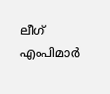ലീഗ് എംപിമാര്‍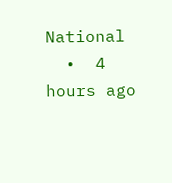National
  •  4 hours ago